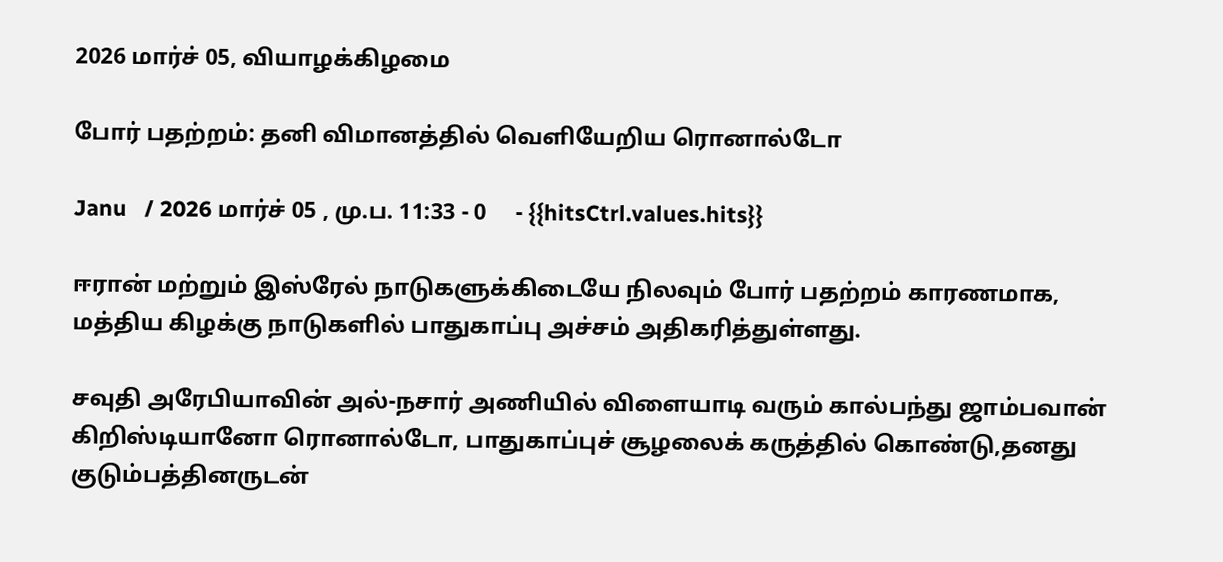2026 மார்ச் 05, வியாழக்கிழமை

போர் பதற்றம்: தனி விமானத்தில் வெளியேறிய ரொனால்டோ

Janu   / 2026 மார்ச் 05 , மு.ப. 11:33 - 0     - {{hitsCtrl.values.hits}}

ஈரான் மற்றும் இஸ்ரேல் நாடுகளுக்கிடையே நிலவும் போர் பதற்றம் காரணமாக, மத்திய கிழக்கு நாடுகளில் பாதுகாப்பு அச்சம் அதிகரித்துள்ளது.

சவுதி அரேபியாவின் அல்-நசார் அணியில் விளையாடி வரும் கால்பந்து ஜாம்பவான் கிறிஸ்டியானோ ரொனால்டோ, பாதுகாப்புச் சூழலைக் கருத்தில் கொண்டு,தனது குடும்பத்தினருடன்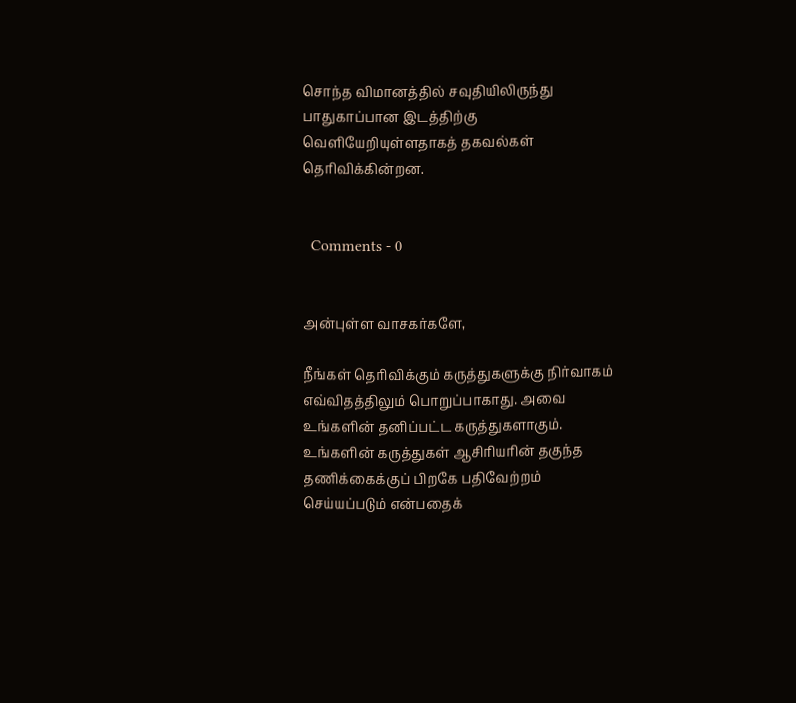சொந்த விமானத்தில் சவுதியிலிருந்து பாதுகாப்பான இடத்திற்கு வெளியேறியுள்ளதாகத் தகவல்கள் தெரிவிக்கின்றன.


  Comments - 0


அன்புள்ள வாசகர்களே,

நீங்கள் தெரிவிக்கும் கருத்துகளுக்கு நிர்வாகம் எவ்விதத்திலும் பொறுப்பாகாது. அவை உங்களின் தனிப்பட்ட கருத்துகளாகும். உங்களின் கருத்துகள் ஆசிரியரின் தகுந்த தணிக்கைக்குப் பிறகே பதிவேற்றம் செய்யப்படும் என்பதைக்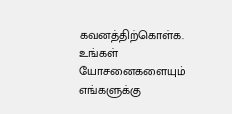கவனத்திற்கொள்க. உங்கள் யோசனைகளையும் எங்களுக்கு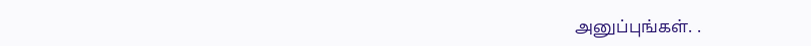அனுப்புங்கள். .